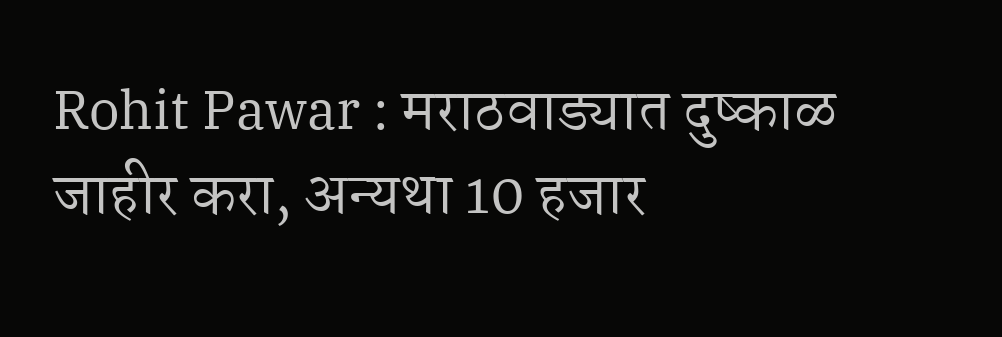Rohit Pawar : मराठवाड्यात दुष्काळ जाहीर करा, अन्यथा 10 हजार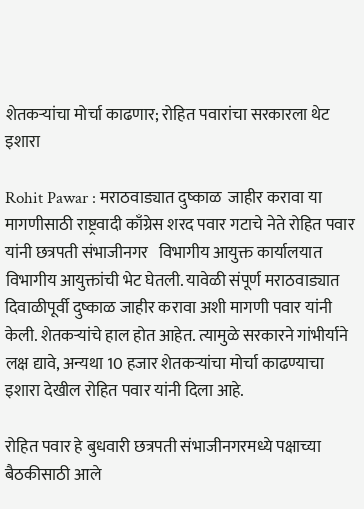शेतकऱ्यांचा मोर्चा काढणार; रोहित पवारांचा सरकारला थेट इशारा

Rohit Pawar : मराठवाड्यात दुष्काळ  जाहीर करावा या मागणीसाठी राष्ट्रवादी काँग्रेस शरद पवार गटाचे नेते रोहित पवार यांनी छत्रपती संभाजीनगर   विभागीय आयुक्त कार्यालयात विभागीय आयुक्तांची भेट घेतली. यावेळी संपूर्ण मराठवाड्यात दिवाळीपूर्वी दुष्काळ जाहीर करावा अशी मागणी पवार यांनी केली. शेतकऱ्यांचे हाल होत आहेत. त्यामुळे सरकारने गांभीर्याने लक्ष द्यावे, अन्यथा 10 हजार शेतकऱ्यांचा मोर्चा काढण्याचा इशारा देखील रोहित पवार यांनी दिला आहे.

रोहित पवार हे बुधवारी छत्रपती संभाजीनगरमध्ये पक्षाच्या बैठकीसाठी आले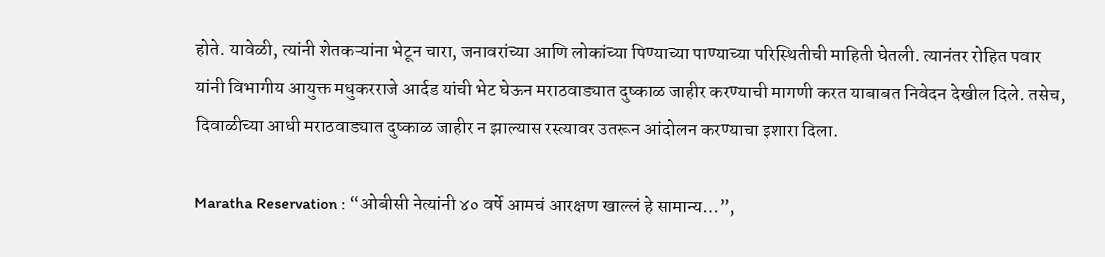होते. यावेळी, त्यांनी शेतकऱ्यांना भेटून चारा, जनावरांच्या आणि लोकांच्या पिण्याच्या पाण्याच्या परिस्थितीची माहिती घेतली. त्यानंतर रोहित पवार यांनी विभागीय आयुक्त मधुकरराजे आर्दड यांची भेट घेऊन मराठवाड्यात दुष्काळ जाहीर करण्याची मागणी करत याबाबत निवेदन देखील दिले. तसेच, दिवाळीच्या आधी मराठवाड्यात दुष्काळ जाहीर न झाल्यास रस्त्यावर उतरून आंदोलन करण्याचा इशारा दिला.

Maratha Reservation : “ओबीसी नेत्यांनी ४० वर्षे आमचं आरक्षण खाल्लं हे सामान्य…”,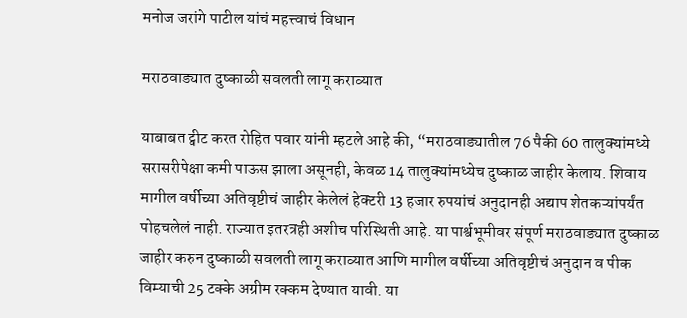मनोज जरांगे पाटील यांचं महत्त्वाचं विधान

मराठवाड्यात दुष्काळी सवलती लागू कराव्यात

याबाबत ट्वीट करत रोहित पवार यांनी म्हटले आहे की, “मराठवाड्यातील 76 पैकी 60 तालुक्यांमध्ये सरासरीपेक्षा कमी पाऊस झाला असूनही, केवळ 14 तालुक्यांमध्येच दुष्काळ जाहीर केलाय. शिवाय मागील वर्षीच्या अतिवृष्टीचं जाहीर केलेलं हेक्टरी 13 हजार रुपयांचं अनुदानही अद्याप शेतकऱ्यांपर्यंत पोहचलेलं नाही. राज्यात इतरत्रही अशीच परिस्थिती आहे. या पार्श्वभूमीवर संपूर्ण मराठवाड्यात दुष्काळ जाहीर करुन दुष्काळी सवलती लागू कराव्यात आणि मागील वर्षीच्या अतिवृष्टीचं अनुदान व पीक विम्याची 25 टक्के अग्रीम रक्कम देण्यात यावी. या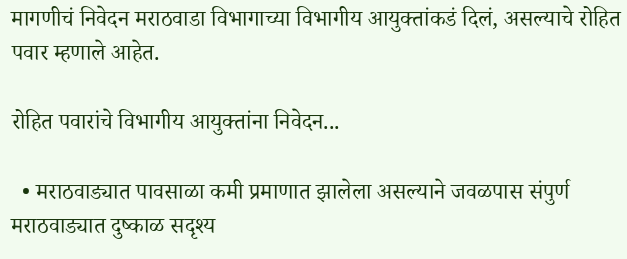मागणीचं निवेदन मराठवाडा विभागाच्या विभागीय आयुक्तांकडं दिलं, असल्याचे रोहित पवार म्हणाले आहेत.

रोहित पवारांचे विभागीय आयुक्तांना निवेदन...

  • मराठवाड्यात पावसाळा कमी प्रमाणात झालेला असल्याने जवळपास संपुर्ण मराठवाड्यात दुष्काळ सदृश्य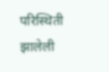परिस्थिती झालेली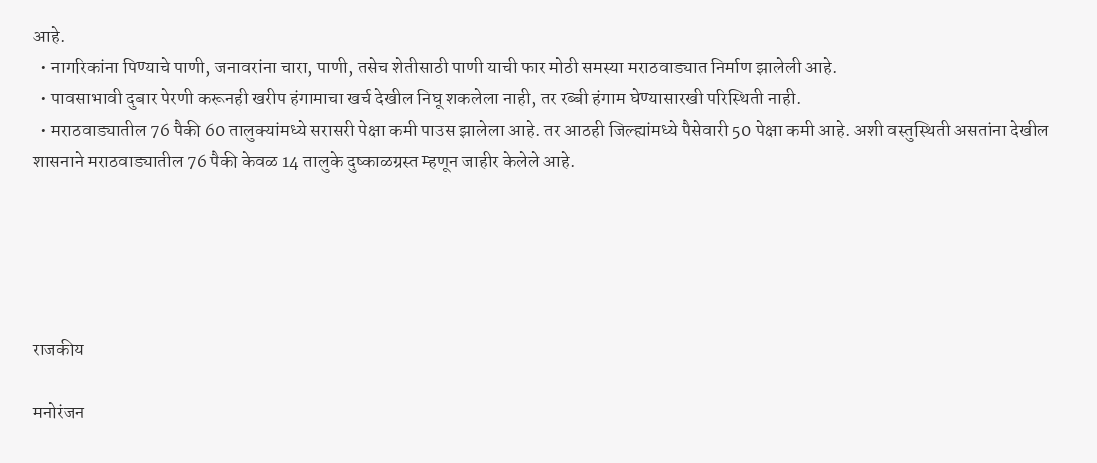आहे.
  • नागरिकांना पिण्याचे पाणी, जनावरांना चारा, पाणी, तसेच शेतीसाठी पाणी याची फार मोठी समस्या मराठवाड्यात निर्माण झालेली आहे.
  • पावसाभावी दुबार पेरणी करूनही खरीप हंगामाचा खर्च देखील निघू शकलेला नाही, तर रब्बी हंगाम घेण्यासारखी परिस्थिती नाही.
  • मराठवाड्यातील 76 पैकी 60 तालुक्यांमध्ये सरासरी पेक्षा कमी पाउस झालेला आहे. तर आठही जिल्ह्यांमध्ये पैसेवारी 50 पेक्षा कमी आहे. अशी वस्तुस्थिती असतांना देखील शासनाने मराठवाड्यातील 76 पैकी केवळ 14 तालुके दुष्काळग्रस्त म्हणून जाहीर केलेले आहे.





राजकीय

मनोरंजन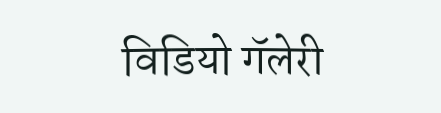विडियो गॅलेरी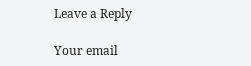Leave a Reply

Your email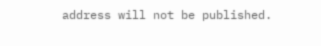address will not be published.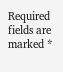Required fields are marked *